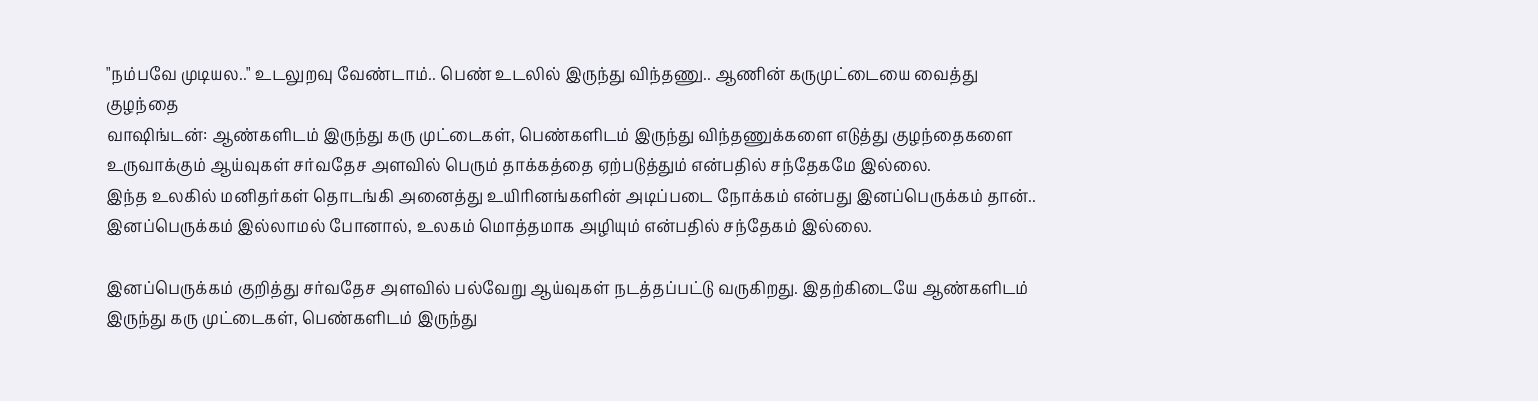"நம்பவே முடியல.." உடலுறவு வேண்டாம்.. பெண் உடலில் இருந்து விந்தணு.. ஆணின் கருமுட்டையை வைத்து குழந்தை
வாஷிங்டன்: ஆண்களிடம் இருந்து கரு முட்டைகள், பெண்களிடம் இருந்து விந்தணுக்களை எடுத்து குழந்தைகளை உருவாக்கும் ஆய்வுகள் சர்வதேச அளவில் பெரும் தாக்கத்தை ஏற்படுத்தும் என்பதில் சந்தேகமே இல்லை.
இந்த உலகில் மனிதர்கள் தொடங்கி அனைத்து உயிரினங்களின் அடிப்படை நோக்கம் என்பது இனப்பெருக்கம் தான்.. இனப்பெருக்கம் இல்லாமல் போனால், உலகம் மொத்தமாக அழியும் என்பதில் சந்தேகம் இல்லை.

இனப்பெருக்கம் குறித்து சர்வதேச அளவில் பல்வேறு ஆய்வுகள் நடத்தப்பட்டு வருகிறது. இதற்கிடையே ஆண்களிடம் இருந்து கரு முட்டைகள், பெண்களிடம் இருந்து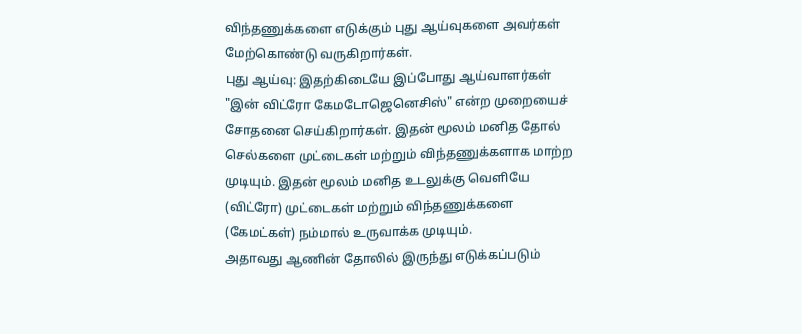விந்தணுக்களை எடுக்கும் புது ஆய்வுகளை அவர்கள் மேற்கொண்டு வருகிறார்கள்.
புது ஆய்வு: இதற்கிடையே இப்போது ஆய்வாளர்கள் "இன் விட்ரோ கேமடோஜெனெசிஸ்" என்ற முறையைச் சோதனை செய்கிறார்கள். இதன் மூலம் மனித தோல் செல்களை முட்டைகள் மற்றும் விந்தணுக்களாக மாற்ற முடியும். இதன் மூலம் மனித உடலுக்கு வெளியே (விட்ரோ) முட்டைகள் மற்றும் விந்தணுக்களை (கேமட்கள்) நம்மால் உருவாக்க முடியும்.
அதாவது ஆணின் தோலில் இருந்து எடுக்கப்படும்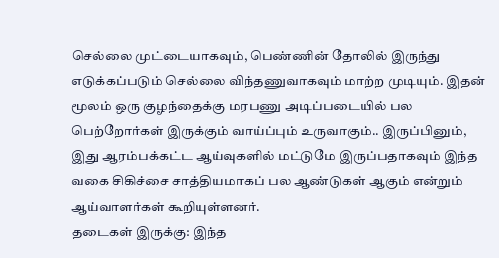செல்லை முட்டையாகவும், பெண்ணின் தோலில் இருந்து எடுக்கப்படும் செல்லை விந்தணுவாகவும் மாற்ற முடியும். இதன் மூலம் ஒரு குழந்தைக்கு மரபணு அடிப்படையில் பல பெற்றோர்கள் இருக்கும் வாய்ப்பும் உருவாகும்.. இருப்பினும், இது ஆரம்பக்கட்ட ஆய்வுகளில் மட்டுமே இருப்பதாகவும் இந்த வகை சிகிச்சை சாத்தியமாகப் பல ஆண்டுகள் ஆகும் என்றும் ஆய்வாளர்கள் கூறியுள்ளனர்.
தடைகள் இருக்கு: இந்த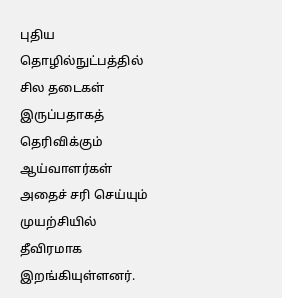புதிய தொழில்நுட்பத்தில் சில தடைகள் இருப்பதாகத் தெரிவிக்கும் ஆய்வாளர்கள் அதைச் சரி செய்யும் முயற்சியில் தீவிரமாக இறங்கியுள்ளனர்.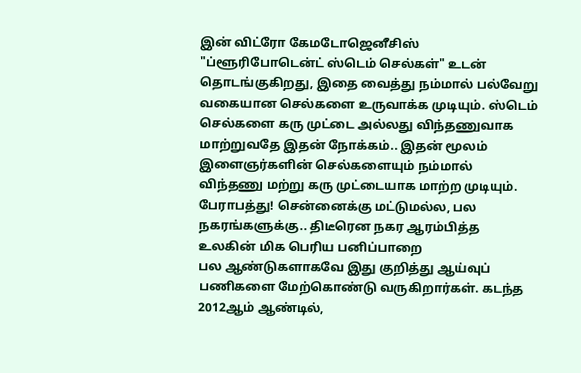இன் விட்ரோ கேமடோஜெனீசிஸ் "ப்ளூரிபோடென்ட் ஸ்டெம் செல்கள்" உடன் தொடங்குகிறது, இதை வைத்து நம்மால் பல்வேறு வகையான செல்களை உருவாக்க முடியும். ஸ்டெம் செல்களை கரு முட்டை அல்லது விந்தணுவாக மாற்றுவதே இதன் நோக்கம்.. இதன் மூலம் இளைஞர்களின் செல்களையும் நம்மால் விந்தணு மற்று கரு முட்டையாக மாற்ற முடியும்.
பேராபத்து! சென்னைக்கு மட்டுமல்ல, பல நகரங்களுக்கு.. திடீரென நகர ஆரம்பித்த உலகின் மிக பெரிய பனிப்பாறை
பல ஆண்டுகளாகவே இது குறித்து ஆய்வுப் பணிகளை மேற்கொண்டு வருகிறார்கள். கடந்த 2012ஆம் ஆண்டில்,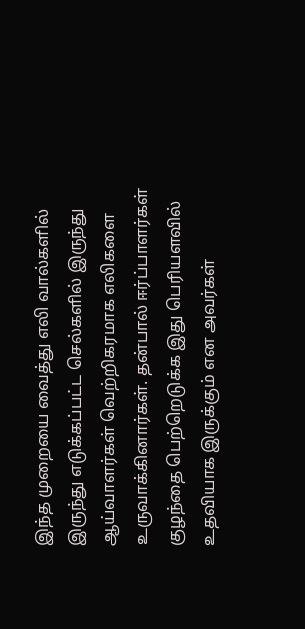இந்த முறையை வைத்து எலி வால்களில் இருந்து எடுக்கப்பட்ட செல்களில் இருந்து ஆய்வாளர்கள் வெற்றிகரமாக எலிகளை உருவாக்கினார்கள். தன்பால் ஈர்ப்பாளர்கள் குழந்தை பெற்றெடுக்க இது பெரியளவில் உதவியாக இருக்கும் என அவர்கள்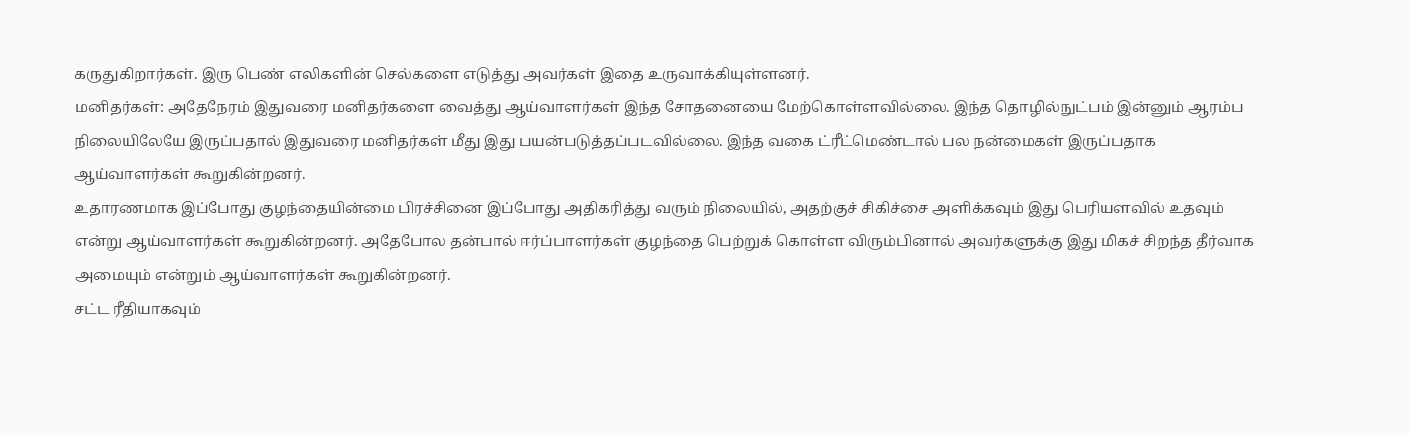கருதுகிறார்கள். இரு பெண் எலிகளின் செல்களை எடுத்து அவர்கள் இதை உருவாக்கியுள்ளனர்.
மனிதர்கள்: அதேநேரம் இதுவரை மனிதர்களை வைத்து ஆய்வாளர்கள் இந்த சோதனையை மேற்கொள்ளவில்லை. இந்த தொழில்நுட்பம் இன்னும் ஆரம்ப நிலையிலேயே இருப்பதால் இதுவரை மனிதர்கள் மீது இது பயன்படுத்தப்படவில்லை. இந்த வகை ட்ரீட்மெண்டால் பல நன்மைகள் இருப்பதாக ஆய்வாளர்கள் கூறுகின்றனர்.
உதாரணமாக இப்போது குழந்தையின்மை பிரச்சினை இப்போது அதிகரித்து வரும் நிலையில், அதற்குச் சிகிச்சை அளிக்கவும் இது பெரியளவில் உதவும் என்று ஆய்வாளர்கள் கூறுகின்றனர். அதேபோல தன்பால் ஈர்ப்பாளர்கள் குழந்தை பெற்றுக் கொள்ள விரும்பினால் அவர்களுக்கு இது மிகச் சிறந்த தீர்வாக அமையும் என்றும் ஆய்வாளர்கள் கூறுகின்றனர்.
சட்ட ரீதியாகவும்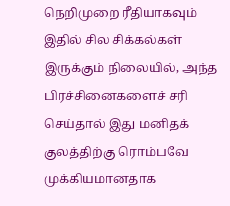நெறிமுறை ரீதியாகவும் இதில் சில சிக்கல்கள் இருக்கும் நிலையில், அந்த பிரச்சினைகளைச் சரி செய்தால் இது மனிதக் குலத்திற்கு ரொம்பவே முக்கியமானதாக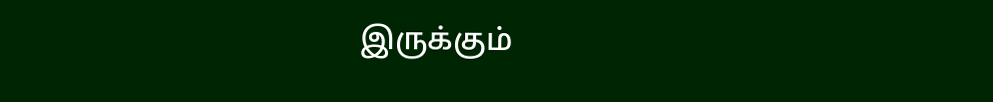இருக்கும்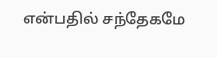என்பதில் சந்தேகமே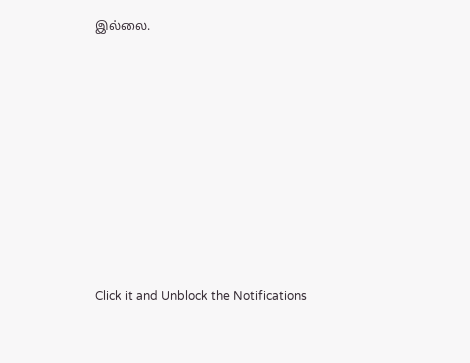இல்லை.












Click it and Unblock the Notifications